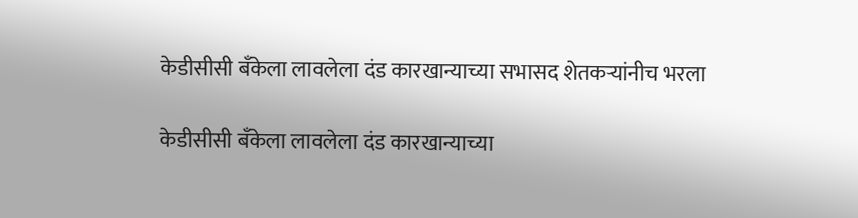केडीसीसी बँकेला लावलेला दंड कारखान्याच्या सभासद शेतकऱ्यांनीच भरला

केडीसीसी बँकेला लावलेला दंड कारखान्याच्या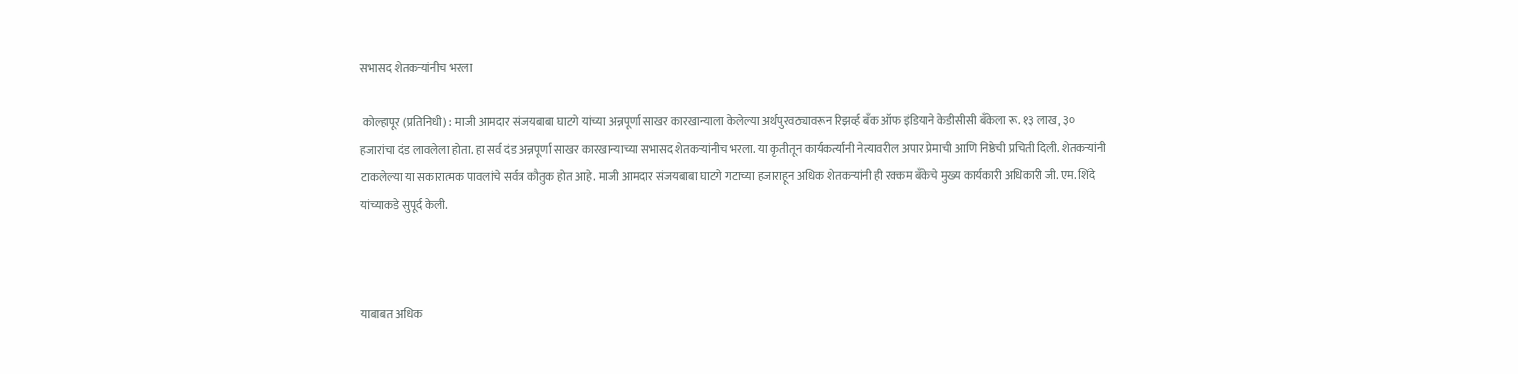सभासद शेतकऱ्यांनीच भरला

 कोल्हापूर (प्रतिनिधी) : माजी आमदार संजयबाबा घाटगे यांच्या अन्नपूर्णा साखर कारखान्याला केलेल्या अर्थपुरवठ्यावरून रिझर्व्ह बँक ऑफ इंडियाने केडीसीसी बँकेला रू. १३ लाख, ३० हजारांचा दंड लावलेला होता. हा सर्व दंड अन्नपूर्णा साखर कारखान्याच्या सभासद शेतकऱ्यांनीच भरला. या कृतीतून कार्यकर्त्यांनी नेत्यावरील अपार प्रेमाची आणि निष्ठेची प्रचिती दिली. शेतकऱ्यांनी टाकलेल्या या सकारात्मक पावलांचे सर्वत्र कौतुक होत आहे. माजी आमदार संजयबाबा घाटगे गटाच्या हजाराहून अधिक शेतकऱ्यांनी ही रक्कम बँकेचे मुख्य कार्यकारी अधिकारी जी. एम. शिंदे यांच्याकडे सुपूर्द केली.



याबाबत अधिक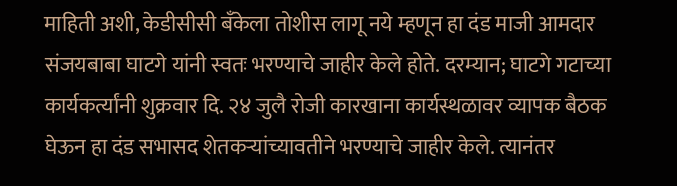माहिती अशी, केडीसीसी बँकेला तोशीस लागू नये म्हणून हा दंड माजी आमदार संजयबाबा घाटगे यांनी स्वतः भरण्याचे जाहीर केले होते. दरम्यान; घाटगे गटाच्या कार्यकर्त्यांनी शुक्रवार दि. २४ जुलै रोजी कारखाना कार्यस्थळावर व्यापक बैठक घेऊन हा दंड सभासद शेतकऱ्यांच्यावतीने भरण्याचे जाहीर केले. त्यानंतर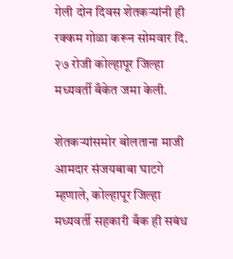गेली दोन दिवस शेतकऱ्यांनी ही रक्कम गोळा करून सोमवार दि. २७ रोजी कोल्हापूर जिल्हा मध्यवर्ती बँकेत जमा केली.

शेतकऱ्यांसमोर बोलताना माजी आमदार संजयबाबा घाटगे म्हणाले, कोल्हापूर जिल्हा मध्यवर्ती सहकारी बँक ही सबंध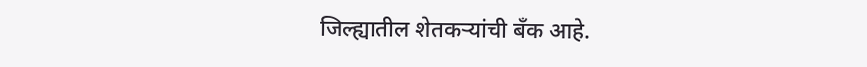जिल्ह्यातील शेतकऱ्यांची बँक आहे.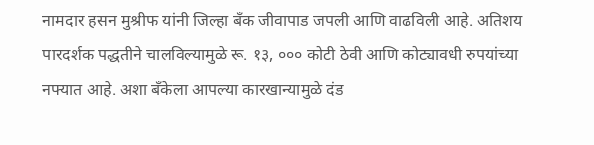नामदार हसन मुश्रीफ यांनी जिल्हा बँक जीवापाड जपली आणि वाढविली आहे. अतिशय पारदर्शक पद्धतीने चालविल्यामुळे रू. १३, ००० कोटी ठेवी आणि कोट्यावधी रुपयांच्या नफ्यात आहे. अशा बँकेला आपल्या कारखान्यामुळे दंड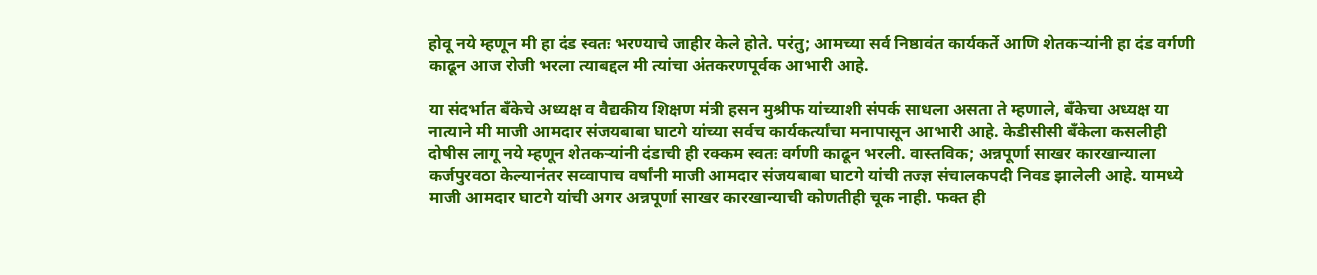होवू नये म्हणून मी हा दंड स्वतः भरण्याचे जाहीर केले होते. परंतु; आमच्या सर्व निष्ठावंत कार्यकर्ते आणि शेतकऱ्यांनी हा दंड वर्गणी काढून आज रोजी भरला त्याबद्दल मी त्यांचा अंतकरणपूर्वक आभारी आहे.

या संदर्भात बँकेचे अध्यक्ष व वैद्यकीय शिक्षण मंत्री हसन मुश्रीफ यांच्याशी संपर्क साधला असता ते म्हणाले, बँकेचा अध्यक्ष या नात्याने मी माजी आमदार संजयबाबा घाटगे यांच्या सर्वच कार्यकर्त्यांचा मनापासून आभारी आहे. केडीसीसी बँकेला कसलीही दोषीस लागू नये म्हणून शेतकऱ्यांनी दंडाची ही रक्कम स्वतः वर्गणी काढून भरली. वास्तविक; अन्नपूर्णा साखर कारखान्याला कर्जपुरवठा केल्यानंतर सव्वापाच वर्षांनी माजी आमदार संजयबाबा घाटगे यांची तज्ज्ञ संचालकपदी निवड झालेली आहे. यामध्ये माजी आमदार घाटगे यांची अगर अन्नपूर्णा साखर कारखान्याची कोणतीही चूक नाही. फक्त ही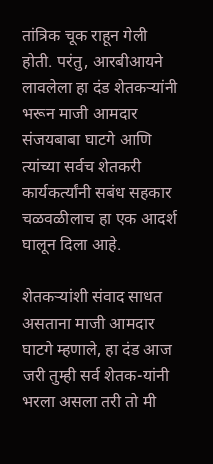तांत्रिक चूक राहून गेली होती. परंतु, आरबीआयने लावलेला हा दंड शेतकऱ्यांनी भरून माजी आमदार संजयबाबा घाटगे आणि त्यांच्या सर्वच शेतकरी कार्यकर्त्यांनी सबंध सहकार चळवळीलाच हा एक आदर्श घालून दिला आहे.

शेतकऱ्यांशी संवाद साधत असताना माजी आमदार घाटगे म्हणाले, हा दंड आज जरी तुम्ही सर्व शेतक-यांनी भरला असला तरी तो मी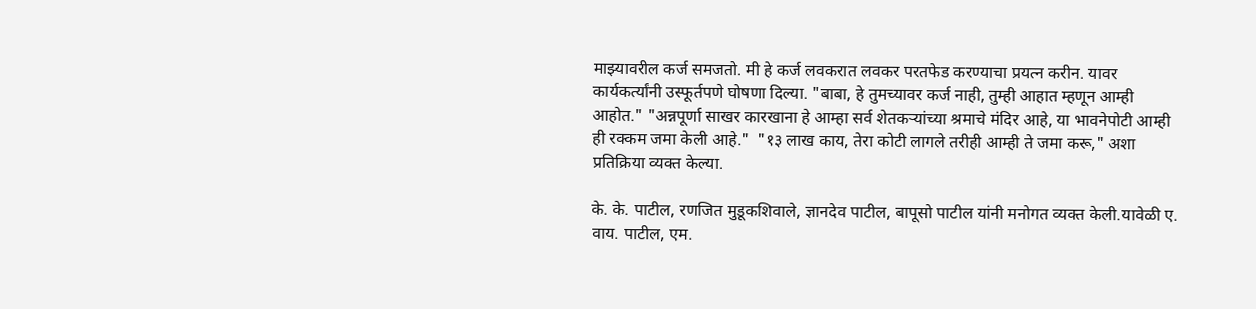माझ्यावरील कर्ज समजतो. मी हे कर्ज लवकरात लवकर परतफेड करण्याचा प्रयत्न करीन. यावर कार्यकर्त्यांनी उस्फूर्तपणे घोषणा दिल्या. "बाबा, हे तुमच्यावर कर्ज नाही, तुम्ही आहात म्हणून आम्ही आहोत." "अन्नपूर्णा साखर कारखाना हे आम्हा सर्व शेतकऱ्यांच्या श्रमाचे मंदिर आहे, या भावनेपोटी आम्ही ही रक्कम जमा केली आहे."  "१३ लाख काय, तेरा कोटी लागले तरीही आम्ही ते जमा करू," अशा प्रतिक्रिया व्यक्त केल्या.

के. के. पाटील, रणजित मुडूकशिवाले, ज्ञानदेव पाटील, बापूसो पाटील यांनी मनोगत व्यक्त केली.यावेळी ए. वाय. पाटील, एम.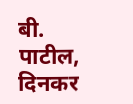बी. पाटील, दिनकर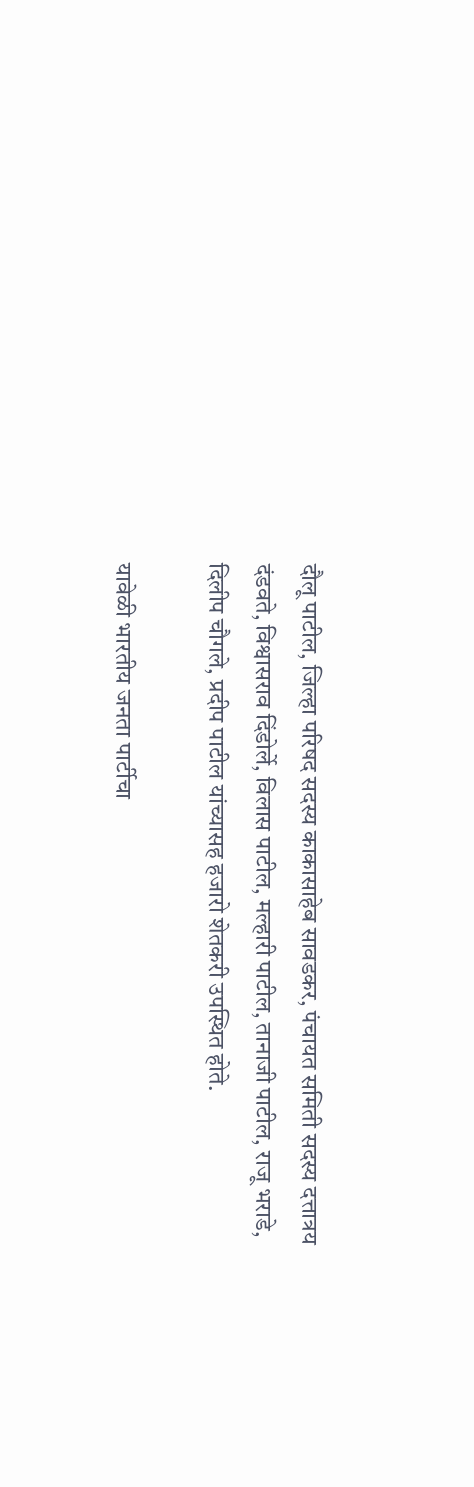दौलू पाटील, जिल्हा परिषद सदस्य काकासाहेब सावडकर, पंचायत समिती सदस्य दत्तात्रय दंडवते, विश्वासराव दिंडोर्ले, विलास पाटील, मल्हारी पाटील, तानाजी पाटील, राजू भराडे, दिलीप चौगले, प्रदीप पाटील यांच्यासह हजारो शेतकरी उपस्थित होते.

यावेळी भारतीय जनता पार्टीचा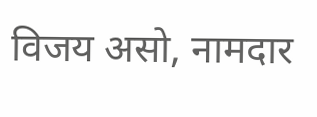विजय असो, नामदार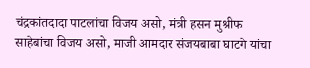चंद्रकांतदादा पाटलांचा विजय असो, मंत्री हसन मुश्रीफ साहेबांचा विजय असो, माजी आमदार संजयबाबा घाटगे यांचा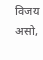विजय असो,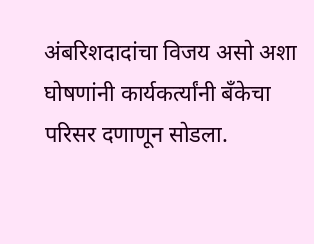अंबरिशदादांचा विजय असो अशा घोषणांनी कार्यकर्त्यांनी बँकेचा परिसर दणाणून सोडला.